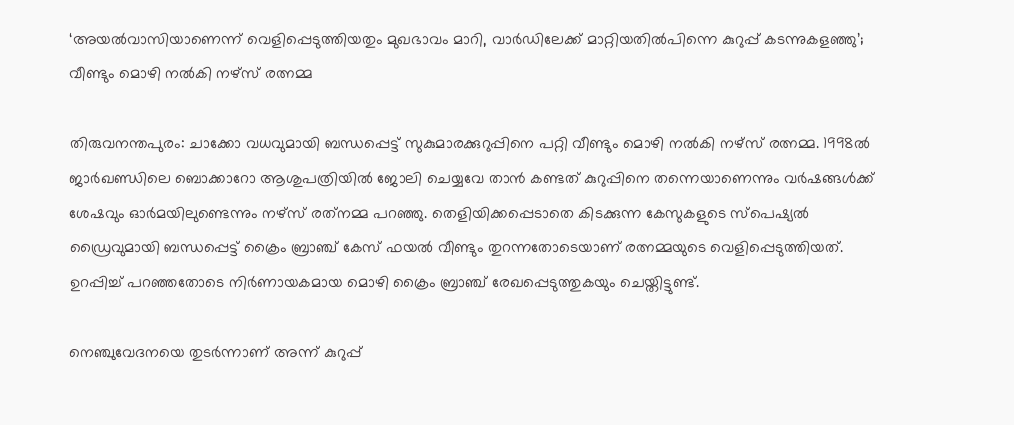‘അയൽവാസിയാണെന്ന് വെളിപ്പെടുത്തിയതും മുഖഭാവം മാറി, വാർഡിലേക്ക് മാറ്റിയതിൽപിന്നെ കുറുപ്പ് കടന്നുകളഞ്ഞു’; വീണ്ടും മൊഴി നൽകി നഴ്സ് രത്നമ്മ

തിരുവനന്തപുരം: ചാക്കോ വധവുമായി ബന്ധപ്പെട്ട് സുകുമാരക്കുറുപ്പിനെ പറ്റി വീണ്ടും മൊഴി നൽകി നഴ്സ് രത്നമ്മ. 1998ൽ ജാർഖണ്ഡിലെ ബൊക്കാറോ ആശുപത്രിയിൽ ജോലി ചെയ്യവേ താന്‍ കണ്ടത് കുറുപ്പിനെ തന്നെയാണെന്നും വര്‍ഷങ്ങള്‍ക്ക് ശേഷവും ഓര്‍മയിലുണ്ടെന്നും നഴ്‌സ് രത്‌നമ്മ പറഞ്ഞു. തെളിയിക്കപ്പെടാതെ കിടക്കുന്ന കേസുകളുടെ സ്‌പെഷ്യൽ ഡ്രൈവുമായി ബന്ധപ്പെട്ട് ക്രൈം ബ്രാഞ്ച് കേസ് ഫയൽ വീണ്ടും തുറന്നതോടെയാണ് രത്നമ്മയുടെ വെളിപ്പെടുത്തിയത്. ഉറപ്പിച്ച് പറഞ്ഞതോടെ നിർണായകമായ മൊഴി ക്രൈം ബ്രാഞ്ച് രേഖപ്പെടുത്തുകയും ചെയ്തിട്ടുണ്ട്.

നെഞ്ചുവേദനയെ തുടർന്നാണ് അന്ന് കുറുപ്പ്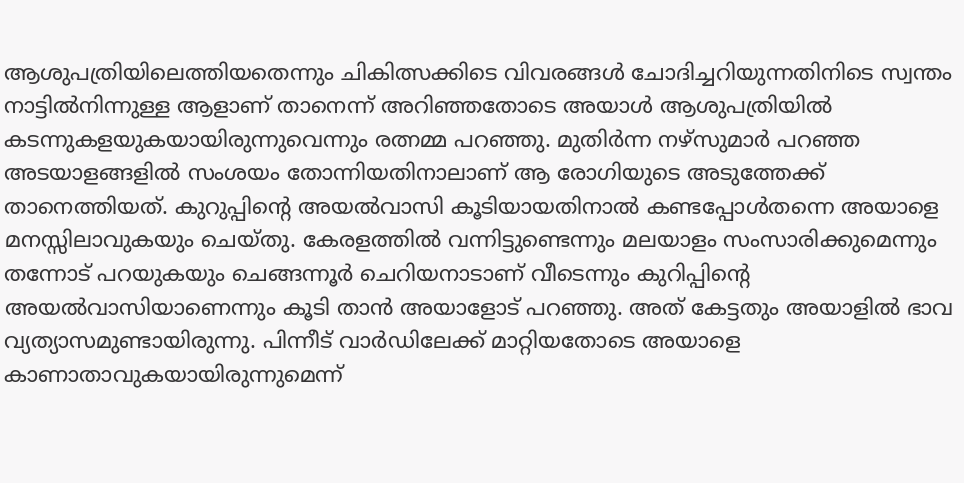ആശുപത്രിയിലെത്തിയതെന്നും ചികിത്സക്കിടെ വിവരങ്ങൾ ചോദിച്ചറിയുന്നതിനിടെ സ്വന്തം നാട്ടിൽനിന്നുള്ള ആളാണ് താനെന്ന് അറിഞ്ഞതോടെ അയാൾ ആശുപത്രിയിൽ കടന്നുകളയുകയായിരുന്നുവെന്നും രത്നമ്മ പറഞ്ഞു. മുതിർന്ന നഴ്സുമാർ പറഞ്ഞ അടയാളങ്ങളിൽ സംശയം തോന്നിയതിനാലാണ് ആ രോഗിയുടെ അടുത്തേക്ക് താനെത്തിയത്. കുറുപ്പിന്റെ അയല്‍വാസി കൂടിയായതിനാല്‍ കണ്ടപ്പോള്‍തന്നെ അയാളെ മനസ്സിലാവുകയും ചെയ്തു. കേരളത്തില്‍ വന്നിട്ടുണ്ടെന്നും മലയാളം സംസാരിക്കുമെന്നും തന്നോട് പറയുകയും ചെങ്ങന്നൂർ ചെറിയനാടാണ് വീടെന്നും കുറിപ്പിന്റെ അയല്‍വാസിയാണെന്നും കൂടി താന്‍ അയാളോട് പറഞ്ഞു. അത് കേട്ടതും അയാളിൽ ഭാവ വ്യത്യാസമുണ്ടായിരുന്നു. പിന്നീട് വാര്‍ഡിലേക്ക് മാറ്റിയതോടെ അയാളെ കാണാതാവുകയായിരുന്നുമെന്ന്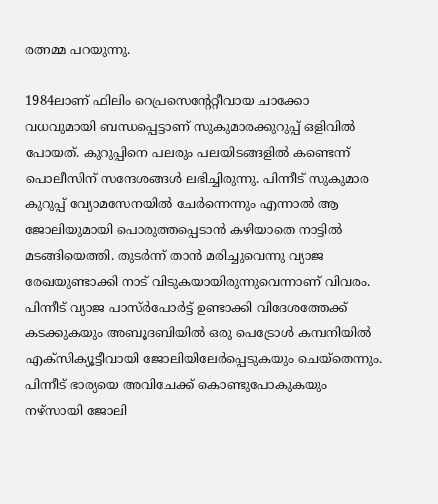രത്നമ്മ പറയുന്നു.

1984ലാണ് ഫിലിം റെപ്രസെന്റേറ്റീവായ ചാക്കോ വധവുമായി ബന്ധപ്പെട്ടാണ് സുകുമാരക്കുറുപ്പ് ഒളിവിൽ പോയത്. കുറുപ്പിനെ പലരും പലയിടങ്ങളില്‍ കണ്ടെന്ന് പൊലീസിന് സന്ദേശങ്ങള്‍ ലഭിച്ചിരുന്നു. പിന്നീട് സുകുമാര കുറുപ്പ് വ്യോമസേനയിൽ ചേർന്നെന്നും എന്നാൽ ആ ജോലിയുമായി പൊരുത്തപ്പെടാൻ കഴിയാതെ നാട്ടിൽ മടങ്ങിയെത്തി. തുടർന്ന് താൻ മരിച്ചുവെന്നു വ്യാജ രേഖയുണ്ടാക്കി നാട് വിടുകയായിരുന്നുവെന്നാണ് വിവരം. പിന്നീട് വ്യാജ പാസ്ർപോർട്ട് ഉണ്ടാക്കി വിദേശത്തേക്ക് കടക്കുകയും അബൂദബിയിൽ ഒരു പെട്രോൾ കമ്പനിയിൽ എക്സിക്യൂട്ടീവായി ജോലിയിലേർപ്പെടുകയും ചെയ്തെന്നും. പിന്നീട് ഭാര്യയെ അവിചേക്ക് കൊണ്ടുപോകുകയും നഴ്സായി ജോലി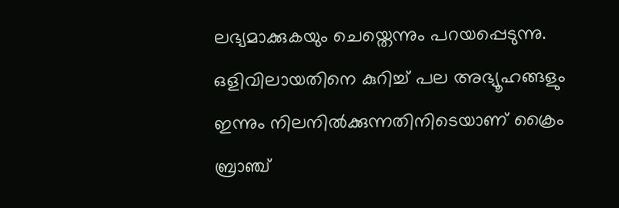ലഭ്യമാക്കുകയും ചെയ്തെന്നും പറയപ്പെടുന്നു. ഒളിവിലായതിനെ കുറിച്ച് പല അഭ്യൂഹങ്ങളും ഇന്നും നിലനിൽക്കുന്നതിനിടെയാണ് ക്രൈം ബ്രാഞ്ച്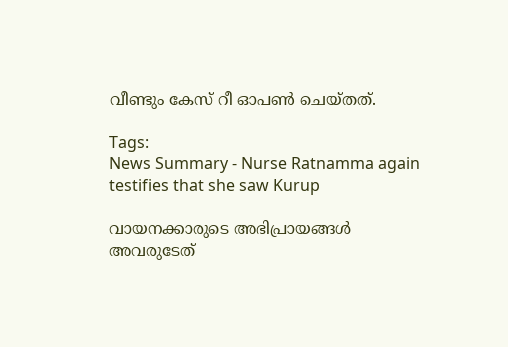വീണ്ടും കേസ് റീ ഓപൺ ചെയ്തത്.

Tags:
News Summary - Nurse Ratnamma again testifies that she saw Kurup

വായനക്കാരുടെ അഭിപ്രായങ്ങള്‍ അവരുടേത്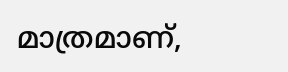മാത്രമാണ്,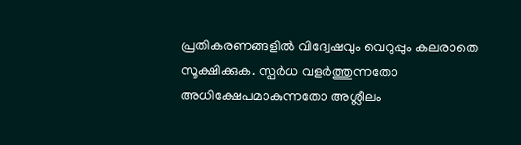പ്രതികരണങ്ങളിൽ വിദ്വേഷവും വെറുപ്പും കലരാതെ സൂക്ഷിക്കുക. സ്പർധ വളർത്തുന്നതോ അധിക്ഷേപമാകുന്നതോ അശ്ലീലം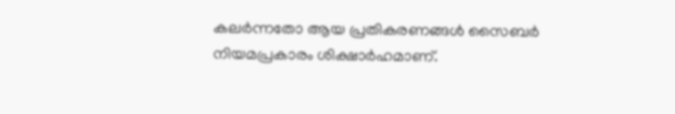കലർന്നതോ ആയ പ്രതികരണങ്ങൾ സൈബർ നിയമപ്രകാരം ശിക്ഷാർഹമാണ്.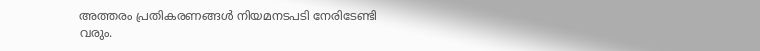അത്തരം പ്രതികരണങ്ങൾ നിയമനടപടി നേരിടേണ്ടി വരും.